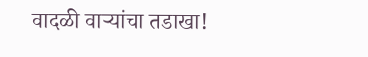वादळी वाऱ्यांचा तडाखा!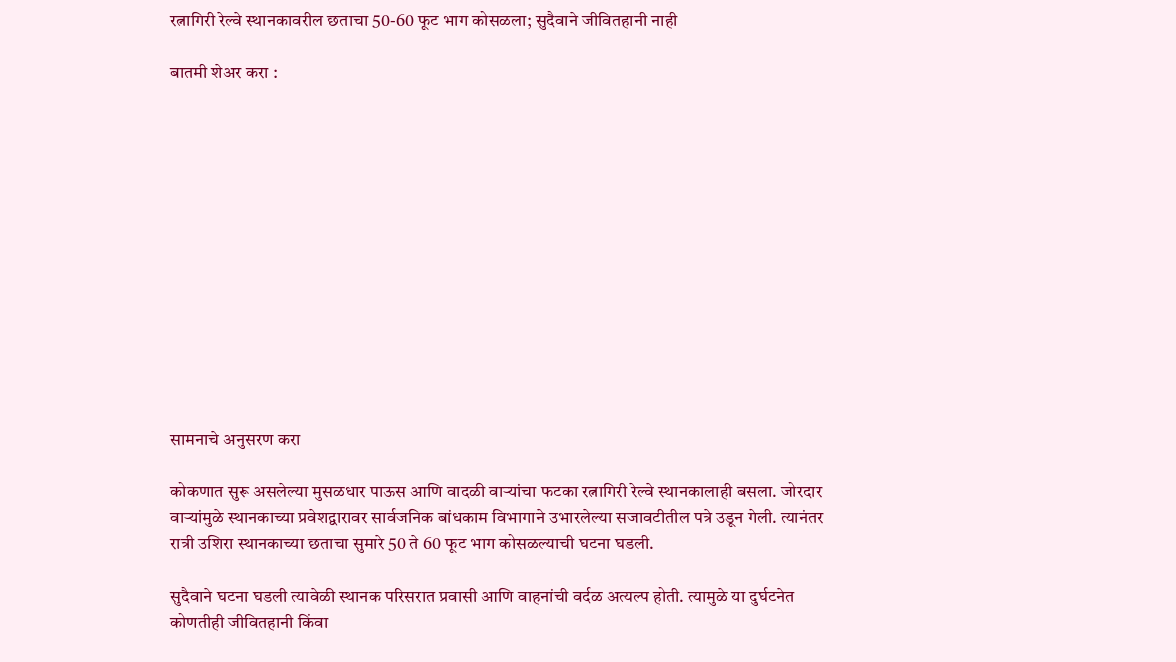रत्नागिरी रेल्वे स्थानकावरील छताचा 50-60 फूट भाग कोसळला; सुदैवाने जीवितहानी नाही

बातमी शेअर करा :













सामनाचे अनुसरण करा

कोकणात सुरू असलेल्या मुसळधार पाऊस आणि वादळी वाऱ्यांचा फटका रत्नागिरी रेल्वे स्थानकालाही बसला. जोरदार वाऱ्यांमुळे स्थानकाच्या प्रवेशद्वारावर सार्वजनिक बांधकाम विभागाने उभारलेल्या सजावटीतील पत्रे उडून गेली. त्यानंतर रात्री उशिरा स्थानकाच्या छताचा सुमारे 50 ते 60 फूट भाग कोसळल्याची घटना घडली.

सुदैवाने घटना घडली त्यावेळी स्थानक परिसरात प्रवासी आणि वाहनांची वर्दळ अत्यल्प होती. त्यामुळे या दुर्घटनेत कोणतीही जीवितहानी किंवा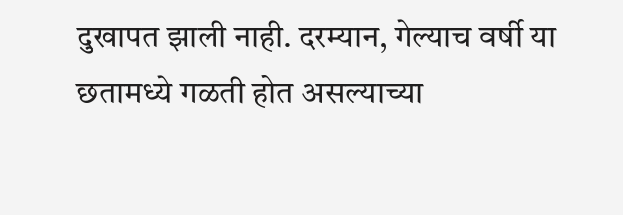दुखापत झाली नाही. दरम्यान, गेल्याच वर्षी या छतामध्ये गळती होत असल्याच्या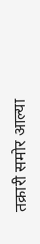तक्रारी समोर आल्या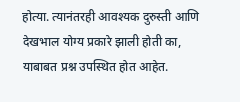होत्या. त्यानंतरही आवश्यक दुरुस्ती आणि देखभाल योग्य प्रकारे झाली होती का, याबाबत प्रश्न उपस्थित होत आहेत.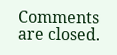Comments are closed.